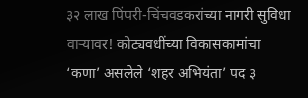३२ लाख पिंपरी-चिंचवडकरांच्या नागरी सुविधा वाऱ्यावर! कोट्यवधींच्या विकासकामांचा ‘कणा’ असलेले ‘शहर अभियंता’ पद ३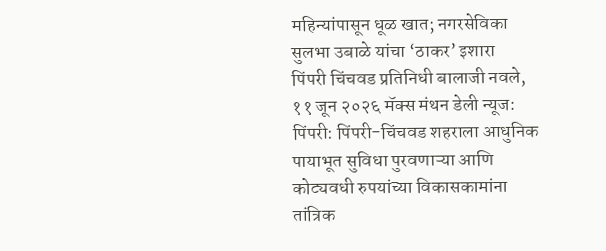महिन्यांपासून धूळ खात; नगरसेविका सुलभा उबाळे यांचा ‘ठाकर’ इशारा
पिंपरी चिंचवड प्रतिनिधी बालाजी नवले, ११ जून २०२६ मॅक्स मंथन डेली न्यूज:
पिंपरी: पिंपरी-चिंचवड शहराला आधुनिक पायाभूत सुविधा पुरवणाऱ्या आणि कोट्यवधी रुपयांच्या विकासकामांना तांत्रिक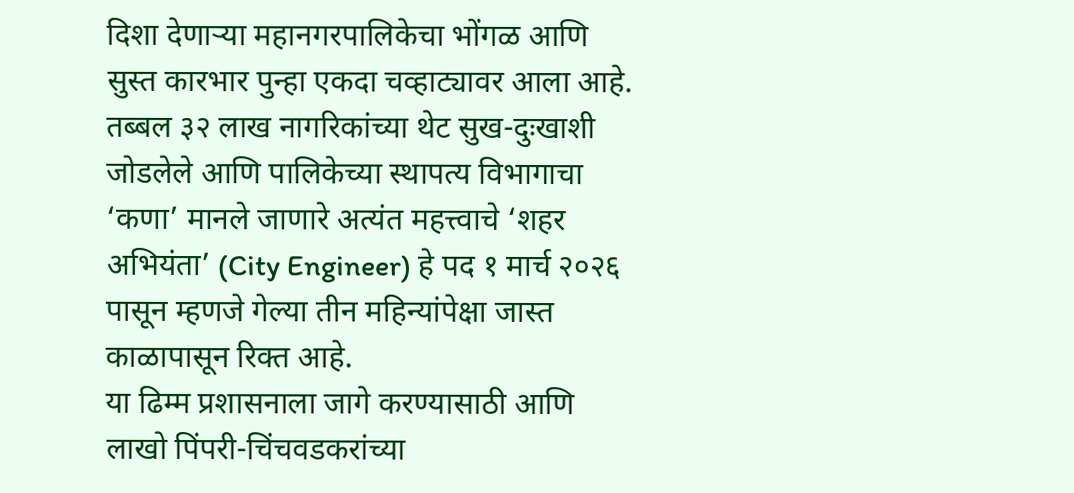दिशा देणाऱ्या महानगरपालिकेचा भोंगळ आणि सुस्त कारभार पुन्हा एकदा चव्हाट्यावर आला आहे. तब्बल ३२ लाख नागरिकांच्या थेट सुख-दुःखाशी जोडलेले आणि पालिकेच्या स्थापत्य विभागाचा ‘कणा’ मानले जाणारे अत्यंत महत्त्वाचे ‘शहर अभियंता’ (City Engineer) हे पद १ मार्च २०२६ पासून म्हणजे गेल्या तीन महिन्यांपेक्षा जास्त काळापासून रिक्त आहे.
या ढिम्म प्रशासनाला जागे करण्यासाठी आणि लाखो पिंपरी-चिंचवडकरांच्या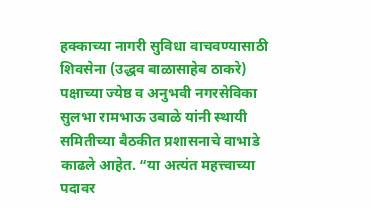हक्काच्या नागरी सुविधा वाचवण्यासाठी शिवसेना (उद्धव बाळासाहेब ठाकरे) पक्षाच्या ज्येष्ठ व अनुभवी नगरसेविका सुलभा रामभाऊ उबाळे यांनी स्थायी समितीच्या बैठकीत प्रशासनाचे वाभाडे काढले आहेत. “या अत्यंत महत्त्वाच्या पदावर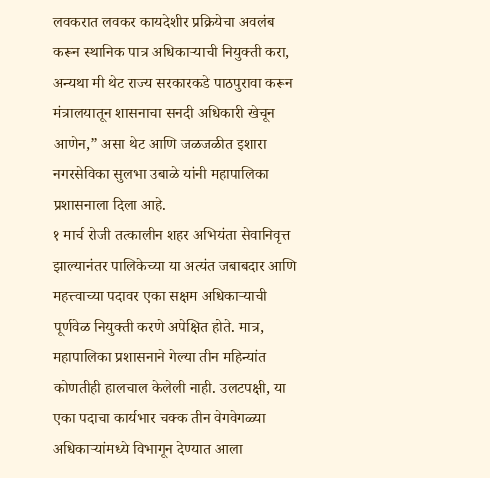लवकरात लवकर कायदेशीर प्रक्रियेचा अवलंब करून स्थानिक पात्र अधिकाऱ्याची नियुक्ती करा, अन्यथा मी थेट राज्य सरकारकडे पाठपुरावा करून मंत्रालयातून शासनाचा सनदी अधिकारी खेचून आणेन,” असा थेट आणि जळजळीत इशारा नगरसेविका सुलभा उबाळे यांनी महापालिका प्रशासनाला दिला आहे.
१ मार्च रोजी तत्कालीन शहर अभियंता सेवानिवृत्त झाल्यानंतर पालिकेच्या या अत्यंत जबाबदार आणि महत्त्वाच्या पदावर एका सक्षम अधिकाऱ्याची पूर्णवेळ नियुक्ती करणे अपेक्षित होते. मात्र, महापालिका प्रशासनाने गेल्या तीन महिन्यांत कोणतीही हालचाल केलेली नाही. उलटपक्षी, या एका पदाचा कार्यभार चक्क तीन वेगवेगळ्या अधिकाऱ्यांमध्ये विभागून देण्यात आला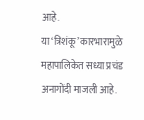आहे.
या ‘त्रिशंकू’ कारभारामुळे महापालिकेत सध्या प्रचंड अनागोंदी माजली आहे.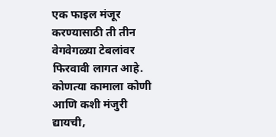एक फाइल मंजूर करण्यासाठी ती तीन वेगवेगळ्या टेबलांवर फिरवावी लागत आहे. कोणत्या कामाला कोणी आणि कशी मंजुरी द्यायची,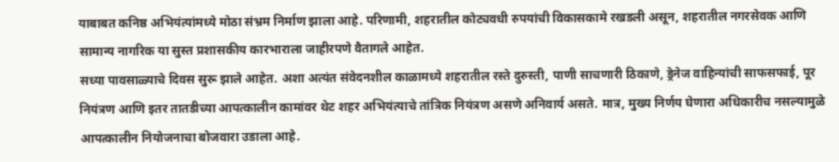याबाबत कनिष्ठ अभियंत्यांमध्ये मोठा संभ्रम निर्माण झाला आहे. परिणामी, शहरातील कोट्यवधी रुपयांची विकासकामे रखडली असून, शहरातील नगरसेवक आणि सामान्य नागरिक या सुस्त प्रशासकीय कारभाराला जाहीरपणे वैतागले आहेत.
सध्या पावसाळ्याचे दिवस सुरू झाले आहेत. अशा अत्यंत संवेदनशील काळामध्ये शहरातील रस्ते दुरुस्ती, पाणी साचणारी ठिकाणे, ड्रेनेज वाहिन्यांची साफसफाई, पूर नियंत्रण आणि इतर तातडीच्या आपत्कालीन कामांवर थेट शहर अभियंत्याचे तांत्रिक नियंत्रण असणे अनिवार्य असते. मात्र, मुख्य निर्णय घेणारा अधिकारीच नसल्यामुळे आपत्कालीन नियोजनाचा बोजवारा उडाला आहे.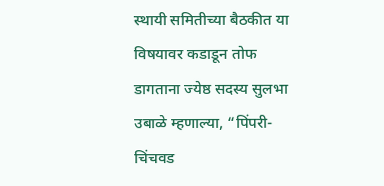स्थायी समितीच्या बैठकीत या विषयावर कडाडून तोफ डागताना ज्येष्ठ सदस्य सुलभा उबाळे म्हणाल्या, “पिंपरी-चिंचवड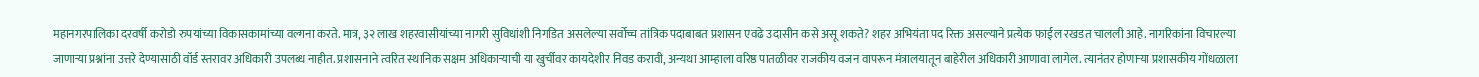महानगरपालिका दरवर्षी करोडो रुपयांच्या विकासकामांच्या वल्गना करते. मात्र, ३२ लाख शहरवासीयांच्या नागरी सुविधांशी निगडित असलेल्या सर्वोच्च तांत्रिक पदाबाबत प्रशासन एवढे उदासीन कसे असू शकते? शहर अभियंता पद रिक्त असल्याने प्रत्येक फाईल रखडत चालली आहे. नागरिकांना विचारल्या जाणाऱ्या प्रश्नांना उत्तरे देण्यासाठी वॉर्ड स्तरावर अधिकारी उपलब्ध नाहीत. प्रशासनाने त्वरित स्थानिक सक्षम अधिकाऱ्याची या खुर्चीवर कायदेशीर निवड करावी, अन्यथा आम्हाला वरिष्ठ पातळीवर राजकीय वजन वापरून मंत्रालयातून बाहेरील अधिकारी आणावा लागेल. त्यानंतर होणाऱ्या प्रशासकीय गोंधळाला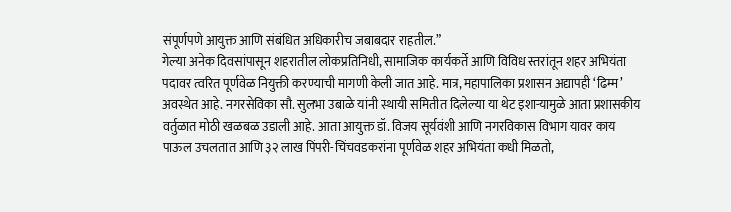संपूर्णपणे आयुक्त आणि संबंधित अधिकारीच जबाबदार राहतील.”
गेल्या अनेक दिवसांपासून शहरातील लोकप्रतिनिधी, सामाजिक कार्यकर्ते आणि विविध स्तरांतून शहर अभियंता पदावर त्वरित पूर्णवेळ नियुक्ती करण्याची मागणी केली जात आहे. मात्र, महापालिका प्रशासन अद्यापही ‘ढिम्म’ अवस्थेत आहे. नगरसेविका सौ. सुलभा उबाळे यांनी स्थायी समितीत दिलेल्या या थेट इशाऱ्यामुळे आता प्रशासकीय वर्तुळात मोठी खळबळ उडाली आहे. आता आयुक्त डॉ. विजय सूर्यवंशी आणि नगरविकास विभाग यावर काय पाऊल उचलतात आणि ३२ लाख पिंपरी-चिंचवडकरांना पूर्णवेळ शहर अभियंता कधी मिळतो,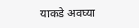याकडे अवघ्या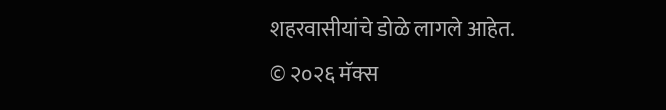शहरवासीयांचे डोळे लागले आहेत.
© २०२६ मॅक्स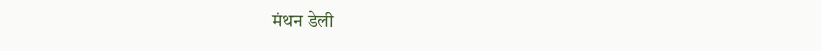मंथन डेली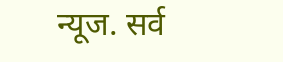न्यूज. सर्व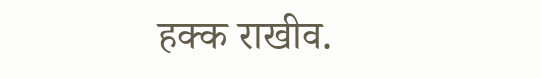हक्क राखीव.